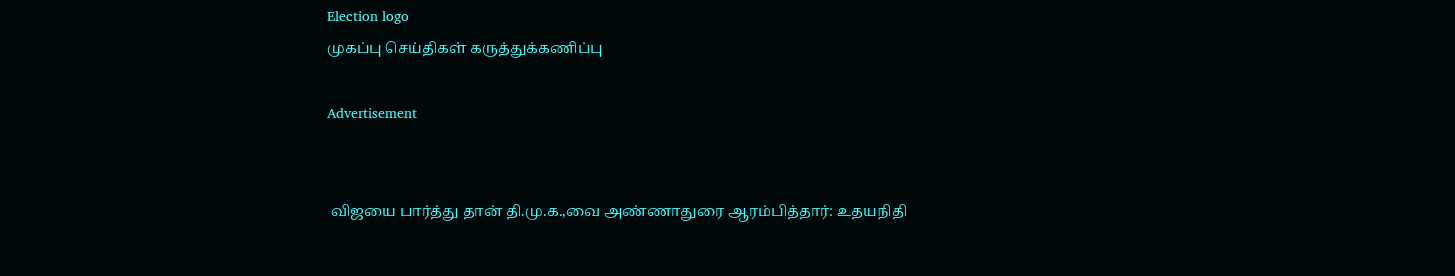Election logo
முகப்பு செய்திகள் கருத்துக்கணிப்பு

Advertisement


 விஜயை பார்த்து தான் தி.மு.க.,வை அண்ணாதுரை ஆரம்பித்தார்: உதயநிதி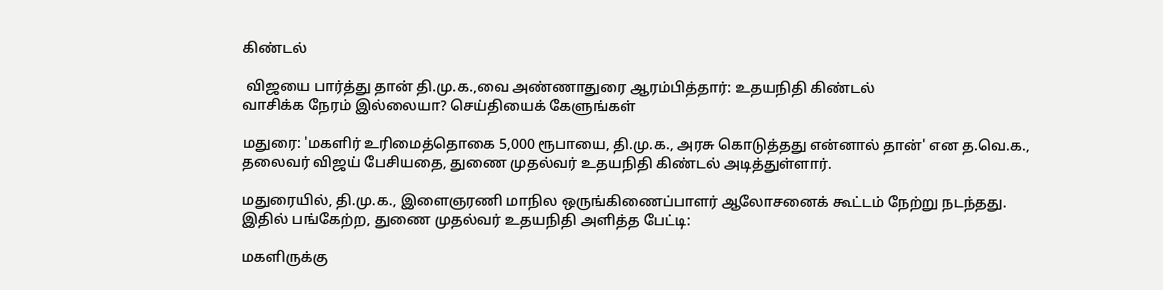கிண்டல்

 விஜயை பார்த்து தான் தி.மு.க.,வை அண்ணாதுரை ஆரம்பித்தார்: உதயநிதி கிண்டல்
வாசிக்க நேரம் இல்லையா? செய்தியைக் கேளுங்கள்

மதுரை: 'மகளிர் உரிமைத்தொகை 5,000 ரூபாயை, தி.மு.க., அரசு கொடுத்தது என்னால் தான்' என த.வெ.க., தலைவர் விஜய் பேசியதை, துணை முதல்வர் உதயநிதி கிண்டல் அடித்துள்ளார்.

மதுரையில், தி.மு.க., இளைஞரணி மாநில ஒருங்கிணைப்பாளர் ஆலோசனைக் கூட்டம் நேற்று நடந்தது. இதில் பங்கேற்ற, துணை முதல்வர் உதயநிதி அளித்த பேட்டி:

மகளிருக்கு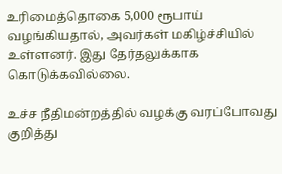உரிமைத்தொகை 5,000 ரூபாய் வழங்கியதால், அவர்கள் மகிழ்ச்சியில் உள்ளனர். இது தேர்தலுக்காக கொடுக்கவில்லை.

உச்ச நீதிமன்றத்தில் வழக்கு வரப்போவது குறித்து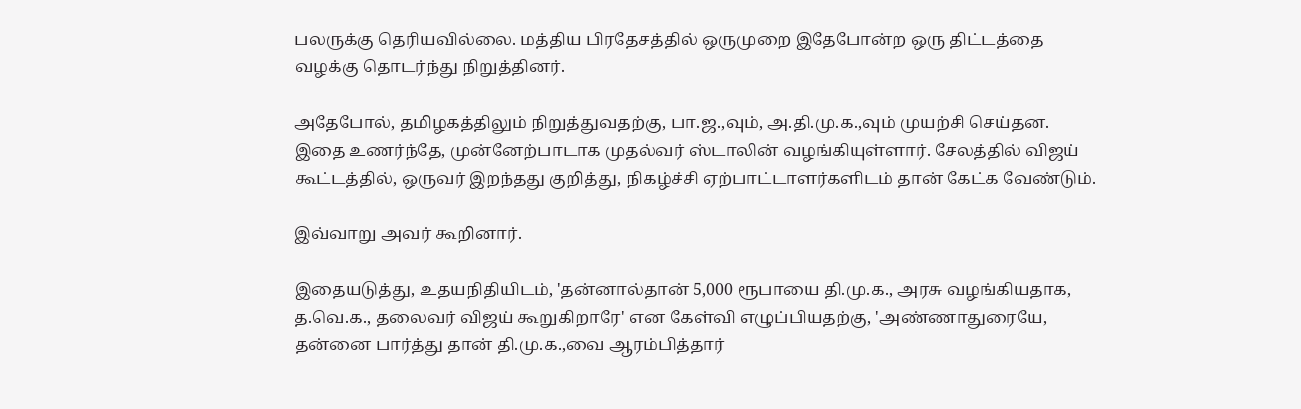பலருக்கு தெரியவில்லை. மத்திய பிரதேசத்தில் ஒருமுறை இதேபோன்ற ஒரு திட்டத்தை வழக்கு தொடர்ந்து நிறுத்தினர்.

அதேபோல், தமிழகத்திலும் நிறுத்துவதற்கு, பா.ஜ.,வும், அ.தி.மு.க.,வும் முயற்சி செய்தன. இதை உணர்ந்தே, முன்னேற்பாடாக முதல்வர் ஸ்டாலின் வழங்கியுள்ளார். சேலத்தில் விஜய் கூட்டத்தில், ஒருவர் இறந்தது குறித்து, நிகழ்ச்சி ஏற்பாட்டாளர்களிடம் தான் கேட்க வேண்டும்.

இவ்வாறு அவர் கூறினார்.

இதையடுத்து, உதயநிதியிடம், 'தன்னால்தான் 5,000 ரூபாயை தி.மு.க., அரசு வழங்கியதாக, த.வெ.க., தலைவர் விஜய் கூறுகிறாரே' என கேள்வி எழுப்பியதற்கு, 'அண்ணாதுரையே, தன்னை பார்த்து தான் தி.மு.க.,வை ஆரம்பித்தார்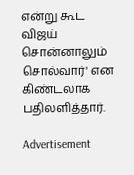என்று கூட விஜய் சொன்னாலும் சொல்வார்' என கிண்டலாக பதிலளித்தார்.

Advertisement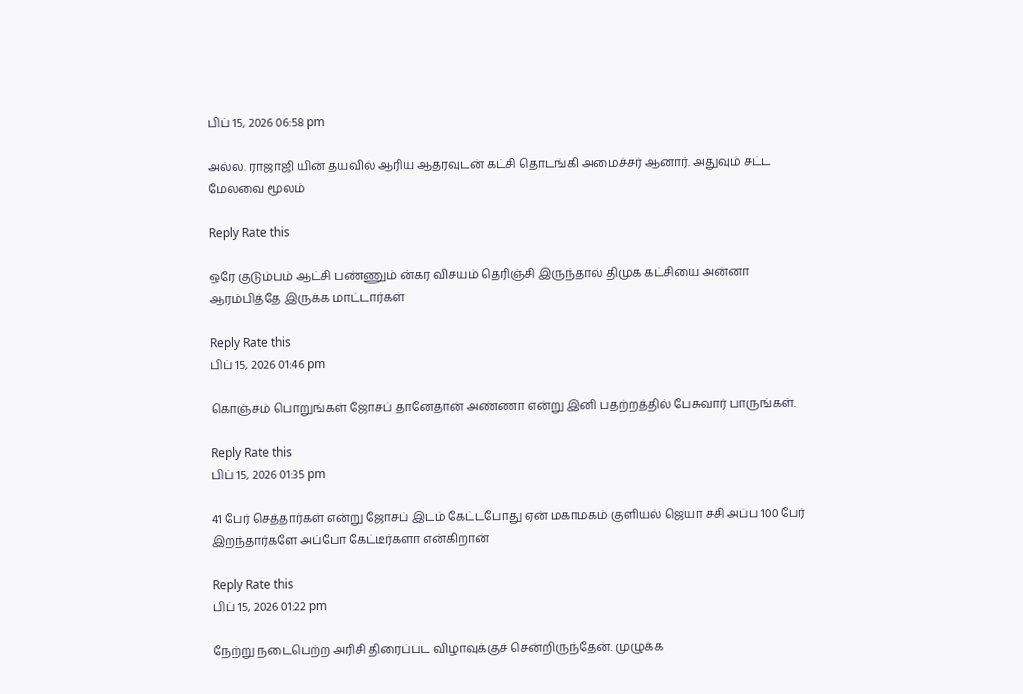பிப் 15, 2026 06:58 pm

அல்ல. ராஜாஜி யி‌ன் தயவில் ஆரிய ஆதரவுடன் கட்சி தொடங்கி அமைச்சர் ஆனார். அதுவும் சட்ட மேலவை மூலம்

Reply Rate this

ஒரே குடும்பம் ஆட்சி பண்ணும் ன்கர விசயம் தெரிஞ்சி இருந்தால் திமுக கட்சியை அன்னா ஆரம்பித்தே இருக்க மாட்டார்கள்

Reply Rate this
பிப் 15, 2026 01:46 pm

கொஞ்சம் பொறுங்கள் ஜோசப் தானேதான் அண்ணா என்று இனி பதற்றத்தில் பேசுவார் பாருங்கள்.

Reply Rate this
பிப் 15, 2026 01:35 pm

41 பேர் செத்தார்கள் என்று ஜோசப் இடம் கேட்டபோது ஏன் மகாமகம் குளியல் ஜெயா சசி அப்ப 100 பேர் இறந்தார்களே அப்போ கேட்டீர்களா என்கிறான்

Reply Rate this
பிப் 15, 2026 01:22 pm

நேற்று நடைபெற்ற அரிசி திரைப்பட விழாவுக்குச் சென்றிருந்தேன். முழுக்க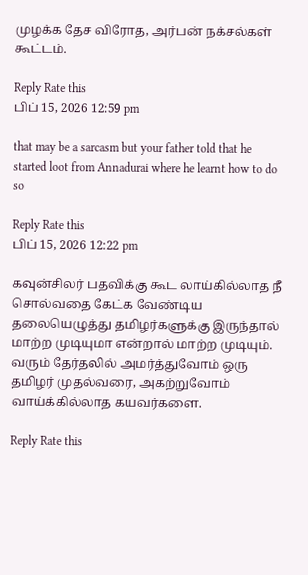முழக்க தேச விரோத, அர்பன் நக்சல்கள் கூட்டம்.

Reply Rate this
பிப் 15, 2026 12:59 pm

that may be a sarcasm but your father told that he started loot from Annadurai where he learnt how to do so

Reply Rate this
பிப் 15, 2026 12:22 pm

கவுன்சிலர் பதவிக்கு கூட லாய்கில்லாத நீ சொல்வதை கேட்க வேண்டிய தலையெழுத்து தமிழர்களுக்கு இருந்தால் மாற்ற முடியுமா என்றால் மாற்ற முடியும். வரும் தேர்தலில் அமர்த்துவோம் ஒரு தமிழர் முதல்வரை, அகற்றுவோம் வாய்க்கில்லாத கயவர்களை.

Reply Rate this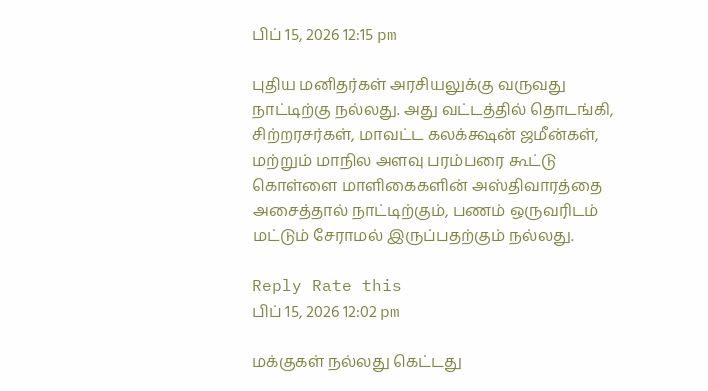பிப் 15, 2026 12:15 pm

புதிய மனிதர்கள் அரசியலுக்கு வருவது நாட்டிற்கு நல்லது. அது வட்டத்தில் தொடங்கி, சிற்றரசர்கள், மாவட்ட கலக்க்ஷன் ஜமீன்கள், மற்றும் மாநில அளவு பரம்பரை கூட்டு கொள்ளை மாளிகைகளின் அஸ்திவாரத்தை அசைத்தால் நாட்டிற்கும், பணம் ஒருவரிடம் மட்டும் சேராமல் இருப்பதற்கும் நல்லது.

Reply Rate this
பிப் 15, 2026 12:02 pm

மக்குகள் நல்லது கெட்டது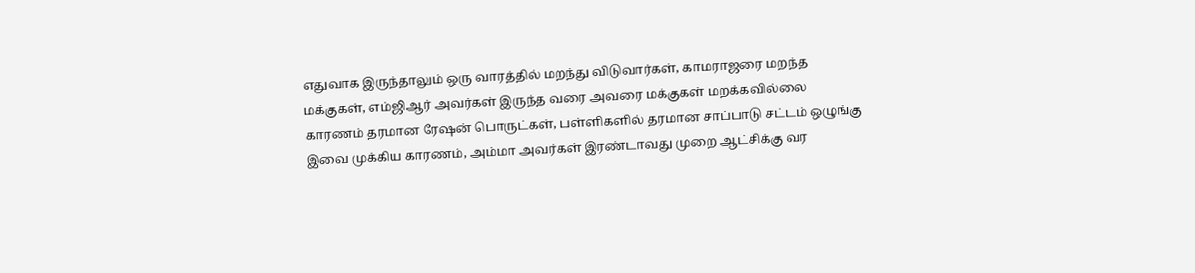எதுவாக இருந்தாலும் ஒரு வாரத்தில் மறந்து விடுவார்கள், காமராஜரை மறந்த மக்குகள், எம்ஜிஆர் அவர்கள் இருந்த வரை அவரை மக்குகள் மறக்கவில்லை காரணம் தரமான ரேஷன் பொருட்கள், பள்ளிகளில் தரமான சாப்பாடு சட்டம் ஒழுங்கு இவை முக்கிய காரணம், அம்மா அவர்கள் இரண்டாவது முறை ஆட்சிக்கு வர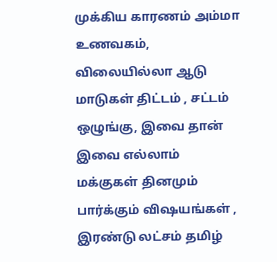முக்கிய காரணம் அம்மா உணவகம், விலையில்லா ஆடு மாடுகள் திட்டம் , சட்டம் ஒழுங்கு, இவை தான் இவை எல்லாம் மக்குகள் தினமும் பார்க்கும் விஷயங்கள் , இரண்டு லட்சம் தமிழ்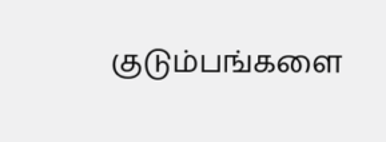குடும்பங்களை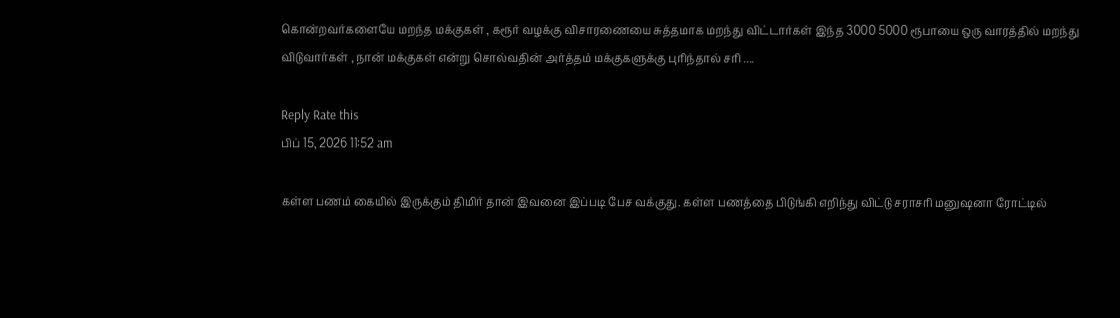கொன்றவர்களையே மறந்த மக்குகள் , கரூர் வழக்கு விசாரணையை சுத்தமாக மறந்து விட்டார்கள் இந்த 3000 5000 ரூபாயை ஒரு வாரத்தில் மறந்து விடுவார்கள் , நான் மக்குகள் என்று சொல்வதின் அர்த்தம் மக்குகளுக்கு புரிந்தால் சரி ....

Reply Rate this
பிப் 15, 2026 11:52 am

கள்ள பணம் கையில் இருக்கும் திமிர் தான் இவனை இப்படி பேச வக்குது. கள்ள பணத்தை பிடுங்கி எறிந்து விட்டு சராசரி மனுஷனா ரோட்டில்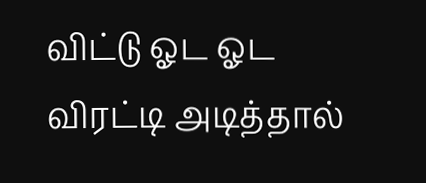விட்டு ஓட ஓட விரட்டி அடித்தால்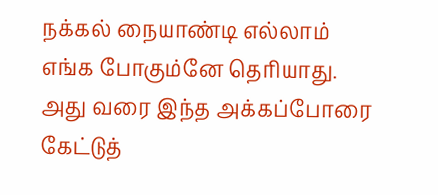நக்கல் நையாண்டி எல்லாம் எங்க போகும்னே தெரியாது. அது வரை இந்த அக்கப்போரை கேட்டுத்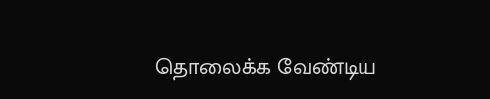தொலைக்க வேண்டிய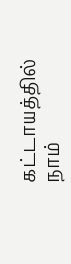கட்டாயத்தில் நாம்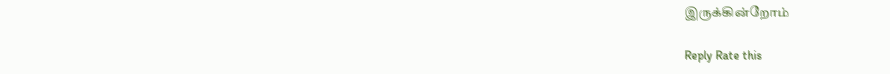இருக்கின்றோம்

Reply Rate this